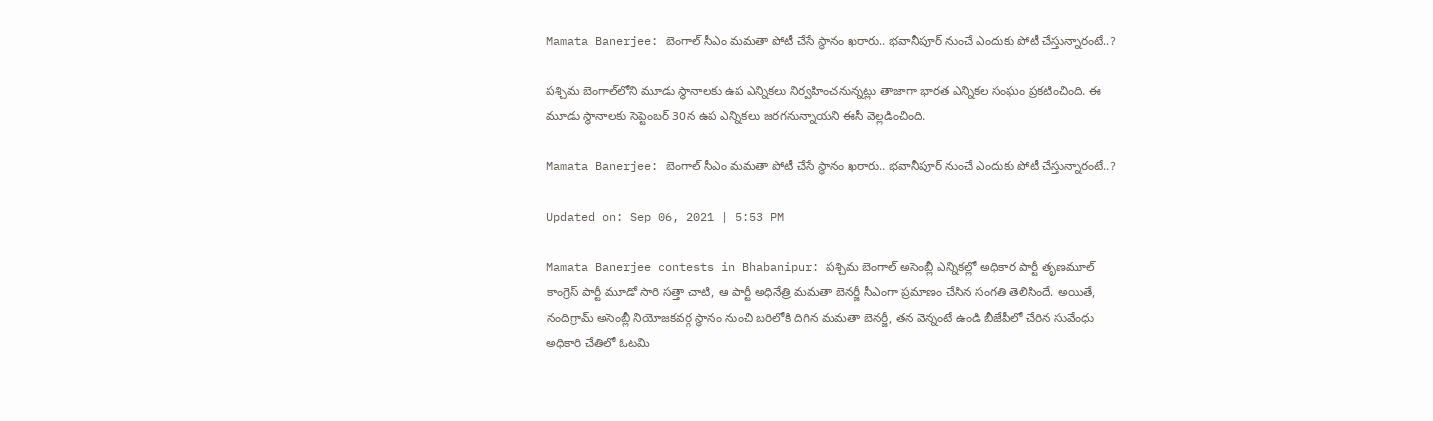Mamata Banerjee: బెంగాల్ సీఎం మమతా పోటీ చేసే స్థానం ఖరారు.. భవానీపూర్ నుంచే ఎందుకు పోటీ చేస్తున్నారంటే..?

పశ్చిమ బెంగాల్‌లోని మూడు స్థానాలకు ఉప ఎన్నికలు నిర్వహించనున్నట్లు తాజాగా భారత ఎన్నికల సంఘం ప్రకటించింది. ఈ మూడు స్థానాలకు సెప్టెంబర్ 30న ఉప ఎన్నికలు జరగనున్నాయని ఈసీ వెల్లడించింది.

Mamata Banerjee: బెంగాల్ సీఎం మమతా పోటీ చేసే స్థానం ఖరారు.. భవానీపూర్ నుంచే ఎందుకు పోటీ చేస్తున్నారంటే..?

Updated on: Sep 06, 2021 | 5:53 PM

Mamata Banerjee contests in Bhabanipur: పశ్చిమ బెంగాల్ అసెంబ్లీ ఎన్నికల్లో అధికార పార్టీ తృణమూల్‌ కాంగ్రెస్ పార్టీ మూడో సారి సత్తా చాటి, ఆ పార్టీ అధినేత్రి మమతా బెనర్జీ సీఎంగా ప్రమాణం చేసిన సంగతి తెలిసిందే. అయితే, నందిగ్రామ్‌ అసెంబ్లీ నియోజకవర్గ స్థానం నుంచి బరిలోకి దిగిన మమతా బెనర్జీ, తన వెన్నంటే ఉండి బీజేపీలో చేరిన సువేంధు అధికారి చేతిలో ఓటమి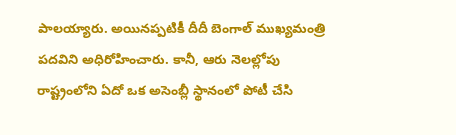పాలయ్యారు. అయినప్పటికీ దీదీ బెంగాల్ ముఖ్యమంత్రి పదవిని అధిరోహించారు. కానీ, ఆరు నెలల్లోపు రాష్ట్రంలోని ఏదో ఒక అసెంబ్లీ స్థానంలో పోటీ చేసి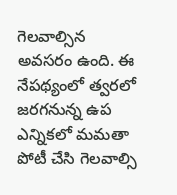గెలవాల్సిన అవసరం ఉంది. ఈ నేపథ్యంలో త్వరలో జరగనున్న ఉప ఎన్నికలో మమతా పోటీ చేసి గెలవాల్సి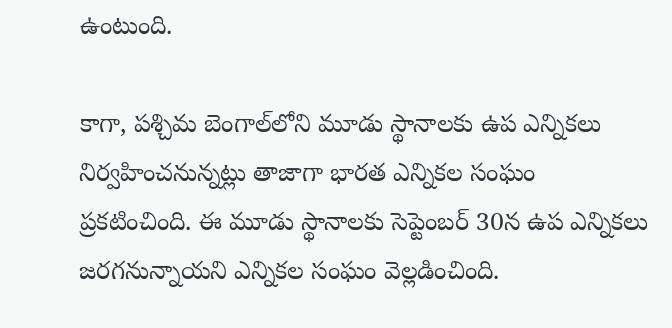ఉంటుంది.

కాగా, పశ్చిమ బెంగాల్‌లోని మూడు స్థానాలకు ఉప ఎన్నికలు నిర్వహించనున్నట్లు తాజాగా భారత ఎన్నికల సంఘం ప్రకటించింది. ఈ మూడు స్థానాలకు సెప్టెంబర్ 30న ఉప ఎన్నికలు జరగనున్నాయని ఎన్నికల సంఘం వెల్లడించింది.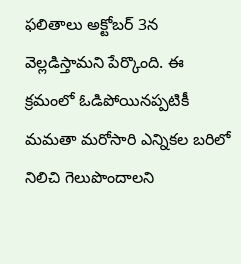ఫలితాలు అక్టోబర్ 3న వెల్లడిస్తామని పేర్కొంది. ఈ క్రమంలో ఓడిపోయినప్పటికీ మమతా మరోసారి ఎన్నికల బరిలో నిలిచి గెలుపొందాలని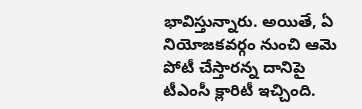భావిస్తున్నారు. అయితే, ఏ నియోజకవర్గం నుంచి ఆమె పోటీ చేస్తారన్న దానిపై టీఎంసీ క్లారిటీ ఇచ్చింది.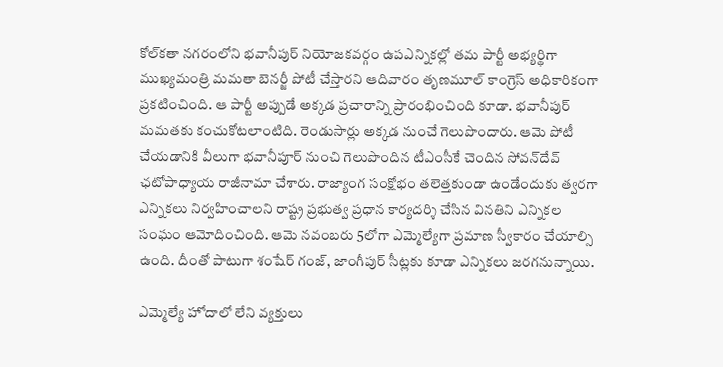కోల్‌కతా నగరంలోని భవానీపుర్‌ నియోజకవర్గం ఉపఎన్నికల్లో తమ పార్టీ అభ్యర్థిగా ముఖ్యమంత్రి మమతా బెనర్జీ పోటీ చేస్తారని ఆదివారం తృణమూల్‌ కాంగ్రెస్‌ అధికారికంగా ప్రకటించింది. ఆ పార్టీ అప్పుడే అక్కడ ప్రచారాన్ని ప్రారంభించింది కూడా. భవానీపుర్‌ మమతకు కంచుకోటలాంటిది. రెండుసార్లు అక్కడ నుంచే గెలుపొందారు. ఆమె పోటీ చేయడానికి వీలుగా భవానీపూర్‌ నుంచి గెలుపొందిన టీఎంసీకే చెందిన సోవన్‌దేవ్‌ ఛటోపాధ్యాయ రాజీనామా చేశారు. రాజ్యాంగ సంక్షోభం తలెత్తకుండా ఉండేందుకు త్వరగా ఎన్నికలు నిర్వహించాలని రాష్ట్ర ప్రభుత్వ ప్రధాన కార్యదర్శి చేసిన వినతిని ఎన్నికల సంఘం ఆమోదించింది. ఆమె నవంబరు 5లోగా ఎమ్మెల్యేగా ప్రమాణ స్వీకారం చేయాల్సి ఉంది. దీంతో పాటుగా శంషేర్‌ గంజ్‌, జాంగీపుర్‌ సీట్లకు కూడా ఎన్నికలు జరగనున్నాయి.

ఎమ్మెల్యే హోదాలో లేని వ్యక్తులు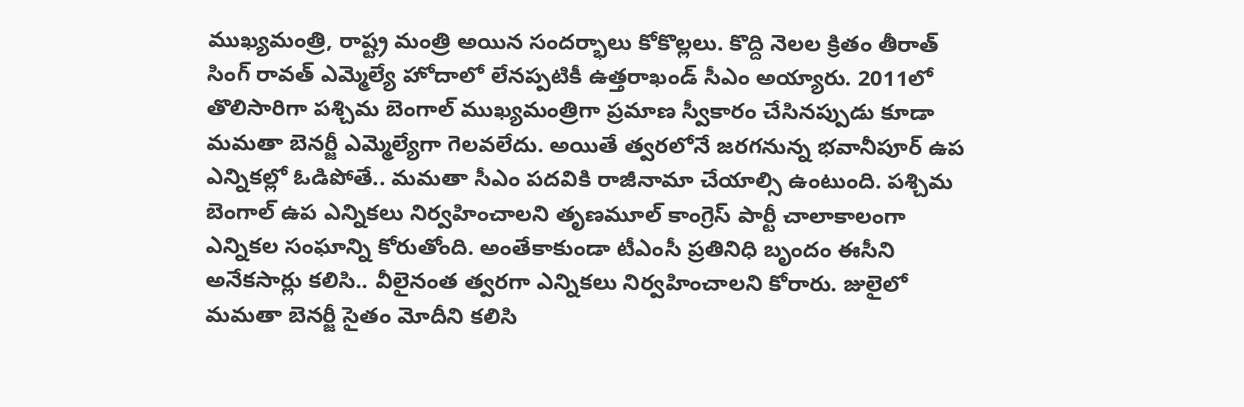ముఖ్యమంత్రి, రాష్ట్ర మంత్రి అయిన సందర్భాలు కోకొల్లలు. కొద్ది నెలల క్రితం తీరాత్ సింగ్ రావత్ ఎమ్మెల్యే హోదాలో లేనప్పటికీ ఉత్తరాఖండ్ సీఎం అయ్యారు. 2011లో తొలిసారిగా పశ్చిమ బెంగాల్ ముఖ్యమంత్రిగా ప్రమాణ స్వీకారం చేసినప్పుడు కూడా మమతా బెనర్జీ ఎమ్మెల్యేగా గెలవలేదు. అయితే త్వరలోనే జరగనున్న భవానీపూర్ ఉప ఎన్నికల్లో ఓడిపోతే.. మమతా సీఎం పదవికి రాజీనామా చేయాల్సి ఉంటుంది. పశ్చిమ బెంగాల్ ఉప ఎన్నికలు నిర్వహించాలని తృణమూల్‌ కాంగ్రెస్‌ పార్టీ చాలాకాలంగా ఎన్నికల సంఘాన్ని కోరుతోంది. అంతేకాకుండా టీఎంసీ ప్రతినిధి బృందం ఈసీని అనేకసార్లు కలిసి.. వీలైనంత త్వరగా ఎన్నికలు నిర్వహించాలని కోరారు. జులైలో మమతా బెనర్జీ సైతం మోదీని కలిసి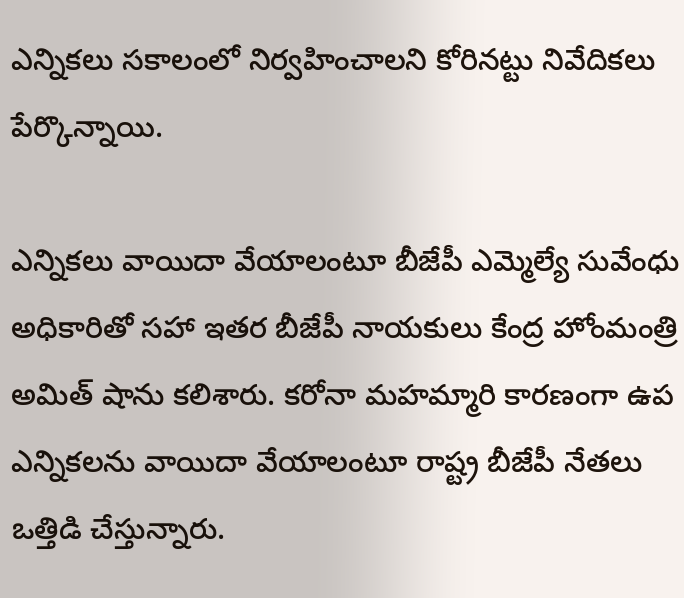ఎన్నికలు సకాలంలో నిర్వహించాలని కోరినట్టు నివేదికలు పేర్కొన్నాయి.

ఎన్నికలు వాయిదా వేయాలంటూ బీజేపీ ఎమ్మెల్యే సువేంధు అధికారితో సహా ఇతర బీజేపీ నాయకులు కేంద్ర హోంమంత్రి అమిత్ షాను కలిశారు. కరోనా మహమ్మారి కారణంగా ఉప ఎన్నికలను వాయిదా వేయాలంటూ రాష్ట్ర బీజేపీ నేతలు ఒత్తిడి చేస్తున్నారు.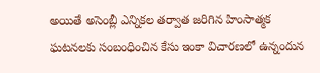అయితే అసెంబ్లీ ఎన్నికల తర్వాత జరిగిన హింసాత్మక ఘటనలకు సంబంధించిన కేసు ఇంకా విచారణలో ఉన్నందున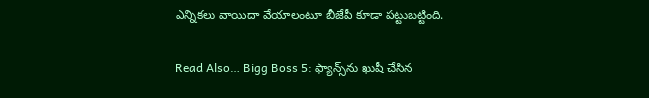ఎన్నికలు వాయిదా వేయాలంటూ బీజేపీ కూడా పట్టుబట్టింది.

Read Also… Bigg Boss 5: ఫ్యాన్స్‌ను ఖుషీ చేసిన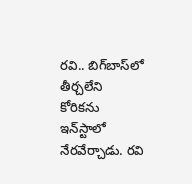రవి.. బిగ్‌బాస్‌లో తీర్చలేని కోరికను ఇన్‌స్టాలో నేరవేర్చాడు. రవి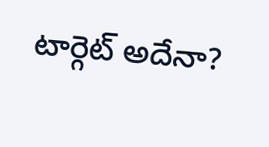టార్గెట్‌ అదేనా?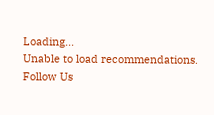Loading...
Unable to load recommendations.
Follow Us